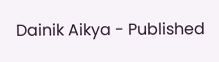Dainik Aikya - Published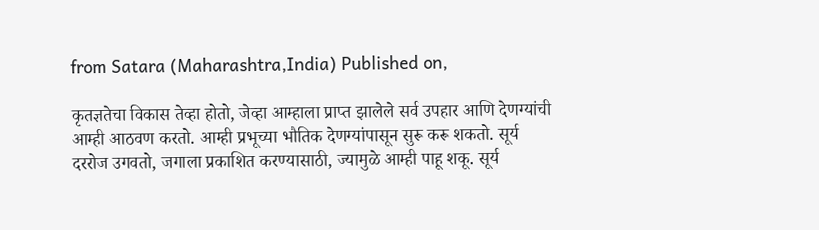from Satara (Maharashtra,India) Published on,

कृतज्ञतेचा विकास तेव्हा होतो, जेव्हा आम्हाला प्राप्त झालेले सर्व उपहार आणि देणग्यांची आम्ही आठवण करतो. आम्ही प्रभूच्या भौतिक देणग्यांपासून सुरू करू शकतो. सूर्य दररोज उगवतो, जगाला प्रकाशित करण्यासाठी, ज्यामुळे आम्ही पाहू शकू. सूर्य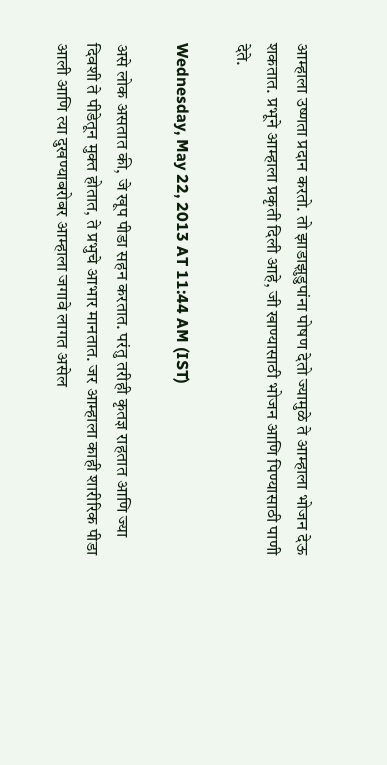आम्हाला उष्णता प्रदान करतो. तो झाडाझुडुपांना पोषण देतो ज्यामुळे ते आम्हाला भोजन देऊ शकतात. प्रभूने आम्हाला प्रकृती दिली आहे, जी खाण्यासाठी भोजन आणि पिण्यासाठी पाणी देते.

Wednesday, May 22, 2013 AT 11:44 AM (IST)

असे लोक असतात की, जे खूप पीडा सहन करतात. परंतु तरीही कृतज्ञ राहतात आणि ज्या दिवशी ते पीडेतून मुक्त होतात, ते प्रभुचे आभार मानतात. जर आम्हाला काही शारीरिक पीडा आली आणि त्या दुखण्याबरोबर आम्हाला जगावे लागत असेल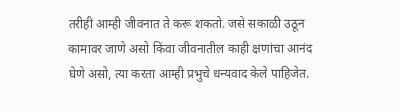तरीही आम्ही जीवनात ते करू शकतो. जसे सकाळी उठून कामावर जाणे असो किंवा जीवनातील काही क्षणांचा आनंद घेणे असो, त्या करता आम्ही प्रभुचे धन्यवाद केले पाहिजेत.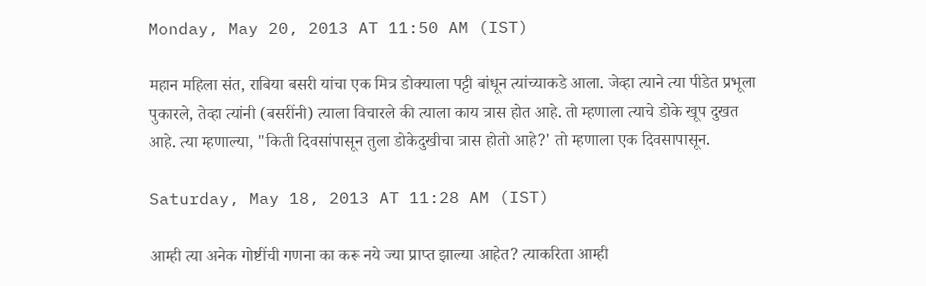Monday, May 20, 2013 AT 11:50 AM (IST)

महान महिला संत, राबिया बसरी यांचा एक मित्र डोक्याला पट्टी बांधून त्यांच्याकडे आला. जेव्हा त्याने त्या पीडेत प्रभूला पुकारले, तेव्हा त्यांनी (बसरींनी) त्याला विचारले की त्याला काय त्रास होत आहे. तो म्हणाला त्याचे डोके खूप दुखत आहे. त्या म्हणाल्या, "किती दिवसांपासून तुला डोकेदुखीचा त्रास होतो आहे?' तो म्हणाला एक दिवसापासून.

Saturday, May 18, 2013 AT 11:28 AM (IST)

आम्ही त्या अनेक गोष्टींची गणना का करू नये ज्या प्राप्त झाल्या आहेत? त्याकरिता आम्ही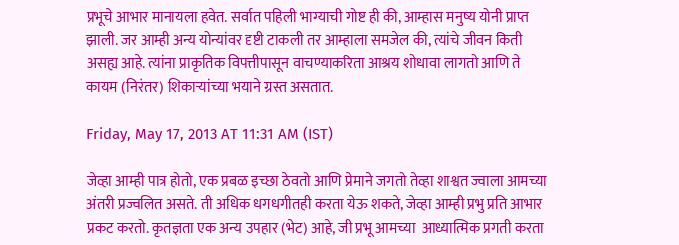प्रभूचे आभार मानायला हवेत. सर्वात पहिली भाग्याची गोष्ट ही की, आम्हास मनुष्य योनी प्राप्त झाली. जर आम्ही अन्य योन्यांवर दृष्टी टाकली तर आम्हाला समजेल की, त्यांचे जीवन किती असह्य आहे. त्यांना प्राकृतिक विपत्तीपासून वाचण्याकरिता आश्रय शोधावा लागतो आणि ते कायम (निरंतर) शिकाऱ्यांच्या भयाने ग्रस्त असतात.

Friday, May 17, 2013 AT 11:31 AM (IST)

जेव्हा आम्ही पात्र होतो, एक प्रबळ इच्छा ठेवतो आणि प्रेमाने जगतो तेव्हा शाश्वत ज्वाला आमच्या अंतरी प्रज्वलित असते. ती अधिक धगधगीतही करता येऊ शकते, जेव्हा आम्ही प्रभु प्रति आभार प्रकट करतो. कृतज्ञता एक अन्य उपहार (भेट) आहे, जी प्रभू आमच्या  आध्यात्मिक प्रगती करता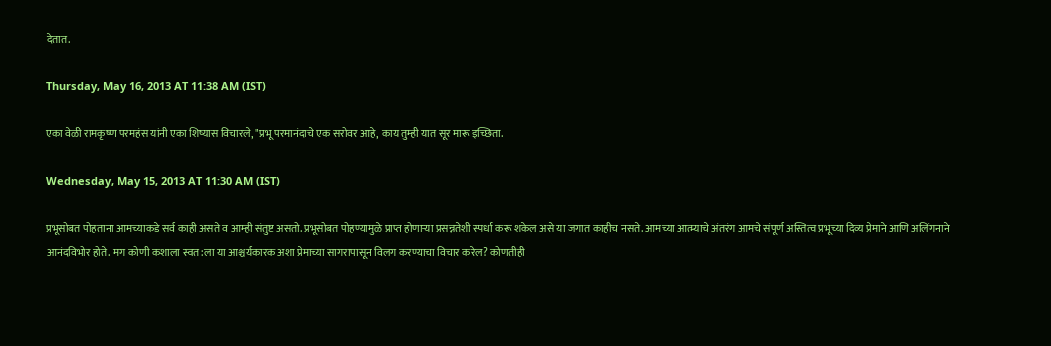देतात.

Thursday, May 16, 2013 AT 11:38 AM (IST)

एका वेळी रामकृष्ण परमहंस यांनी एका शिष्यास विचारले, "प्रभू परमानंदाचे एक सरोवर आहे, काय तुम्ही यात सूर मारू इच्छिता.

Wednesday, May 15, 2013 AT 11:30 AM (IST)

प्रभूसोबत पोहताना आमच्याकडे सर्व काही असते व आम्ही संतुष्ट असतो. प्रभूसोबत पोहण्यामुळे प्राप्त होणाऱ्या प्रसन्नतेशी स्पर्धा करू शकेल असे या जगात काहीच नसते. आमच्या आत्म्याचे अंतरंग आमचे संपूर्ण अस्तित्व प्रभूच्या दिव्य प्रेमाने आणि अलिंगनाने आनंदविभोर होते. मग कोणी कशाला स्वत:ला या आश्चर्यकारक अशा प्रेमाच्या सागरापासून विलग करण्याचा विचार करेल? कोणतीही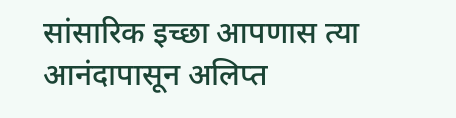सांसारिक इच्छा आपणास त्या आनंदापासून अलिप्त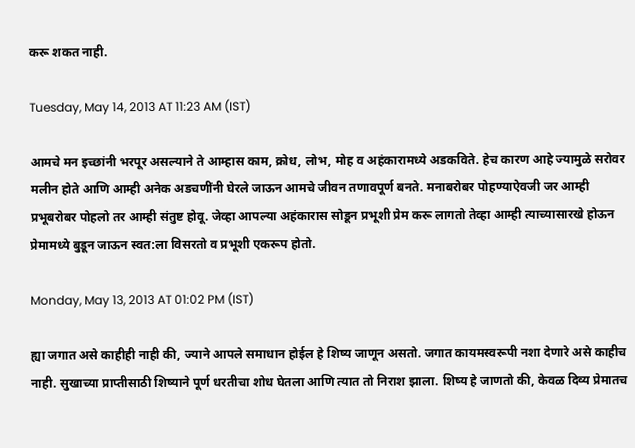करू शकत नाही.

Tuesday, May 14, 2013 AT 11:23 AM (IST)

आमचे मन इच्छांनी भरपूर असल्याने ते आम्हास काम, क्रोध, लोभ, मोह व अहंकारामध्ये अडकविते. हेच कारण आहे ज्यामुळे सरोवर मलीन होते आणि आम्ही अनेक अडचणींनी घेरले जाऊन आमचे जीवन तणावपूर्ण बनते. मनाबरोबर पोहण्याऐवजी जर आम्ही प्रभूबरोबर पोहलो तर आम्ही संतुष्ट होवू. जेव्हा आपल्या अहंकारास सोडून प्रभूशी प्रेम करू लागतो तेव्हा आम्ही त्याच्यासारखे होऊन प्रेमामध्ये बुडून जाऊन स्वत:ला विसरतो व प्रभूशी एकरूप होतो.

Monday, May 13, 2013 AT 01:02 PM (IST)

ह्या जगात असे काहीही नाही की, ज्याने आपले समाधान होईल हे शिष्य जाणून असतो. जगात कायमस्वरूपी नशा देणारे असे काहीच नाही. सुखाच्या प्राप्तीसाठी शिष्याने पूर्ण धरतीचा शोध घेतला आणि त्यात तो निराश झाला. शिष्य हे जाणतो की, केवळ दिव्य प्रेमातच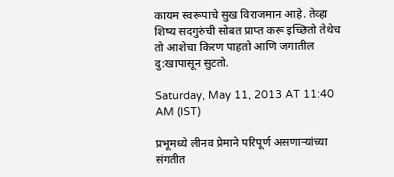कायम स्वरूपाचे सुख विराजमान आहे. तेव्हा शिष्य सदगुरुंची सोबत प्राप्त करू इच्छितो तेथेच तो आशेचा किरण पाहतो आणि जगातील दु:खापासून सुटतो.

Saturday, May 11, 2013 AT 11:40 AM (IST)

प्रभूमध्ये लीनव प्रेमाने परिपूर्ण असणाऱ्यांच्या संगतीत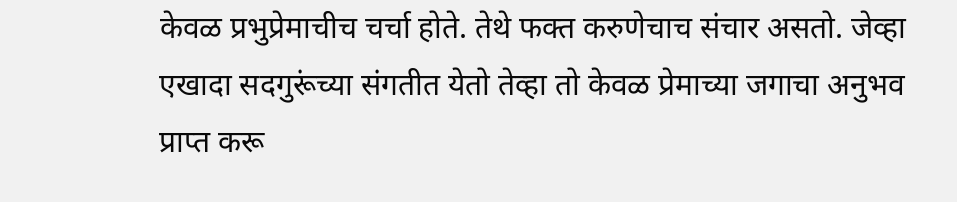केवळ प्रभुप्रेमाचीच चर्चा होते. तेथे फक्त करुणेचाच संचार असतो. जेव्हा एखादा सदगुरूंच्या संगतीत येतो तेव्हा तो केवळ प्रेमाच्या जगाचा अनुभव प्राप्त करू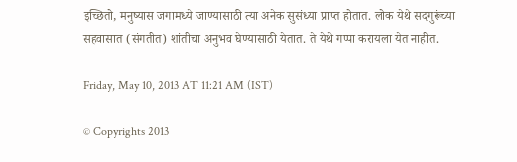इच्छितो, मनुष्यास जगामध्ये जाण्यासाठी त्या अनेक सुसंध्या प्राप्त होतात. लोक येथे सदगुरूंच्या सहवासात (संगतीत) शांतीचा अनुभव घेण्यासाठी येतात. ते येथे गप्पा करायला येत नाहीत.

Friday, May 10, 2013 AT 11:21 AM (IST)

© Copyrights 2013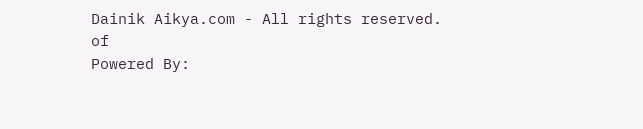Dainik Aikya.com - All rights reserved.
of
Powered By: